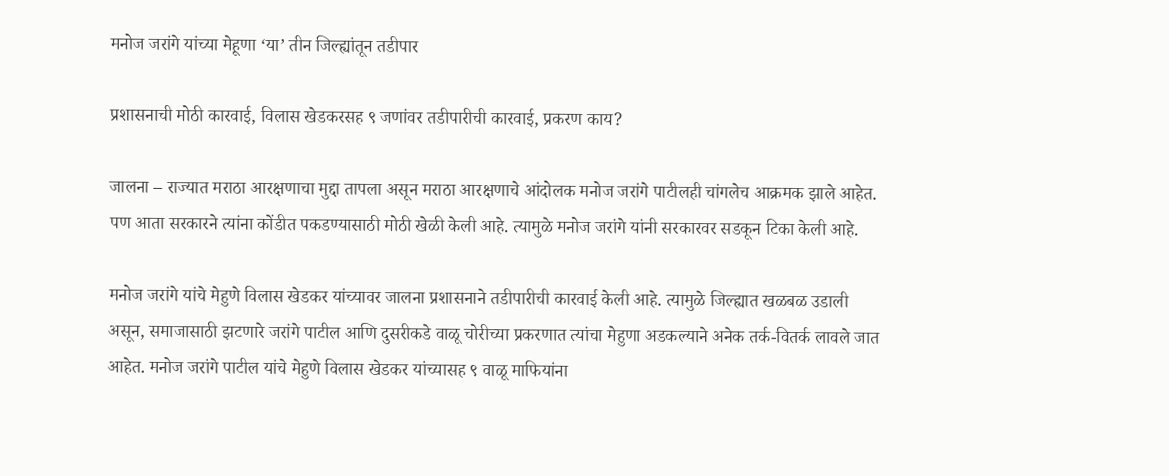मनोज जरांगे यांच्या मेहूणा ‘या’ तीन जिल्ह्यांतून तडीपार

प्रशासनाची मोठी कारवाई, विलास खेडकरसह ९ जणांवर तडीपारीची कारवाई, प्रकरण काय?

जालना – राज्यात मराठा आरक्षणाचा मुद्दा तापला असून मराठा आरक्षणाचे आंदोलक मनोज जरांगे पाटीलही चांगलेच आक्रमक झाले आहेत. पण आता सरकारने त्यांना कोंडीत पकडण्यासाठी मोठी खेळी केली आहे. त्यामुळे मनोज जरांगे यांनी सरकारवर सडकून टिका केली आहे.

मनोज जरांगे यांचे मेहुणे विलास खेडकर यांच्यावर जालना प्रशासनाने तडीपारीची कारवाई केली आहे. त्यामुळे जिल्ह्यात खळबळ उडाली असून, समाजासाठी झटणारे जरांगे पाटील आणि दुसरीकडे वाळू चोरीच्या प्रकरणात त्यांचा मेहुणा अडकल्याने अनेक तर्क-वितर्क लावले जात आहेत. मनोज जरांगे पाटील यांचे मेहुणे विलास खेडकर यांच्यासह ९ वाळू माफियांना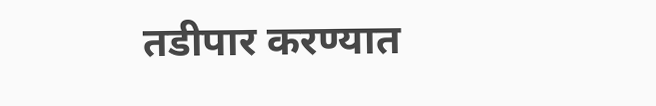तडीपार करण्यात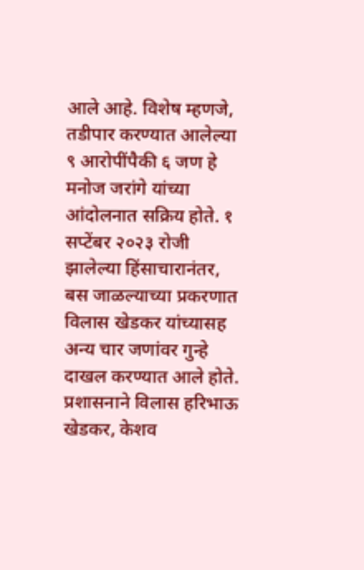आले आहे. विशेष म्हणजे, तडीपार करण्यात आलेल्या ९ आरोपींपैकी ६ जण हे मनोज जरांगे यांच्या आंदोलनात सक्रिय होते. १ सप्टेंबर २०२३ रोजी झालेल्या हिंसाचारानंतर, बस जाळल्याच्या प्रकरणात विलास खेडकर यांच्यासह अन्य चार जणांवर गुन्हे दाखल करण्यात आले होते. प्रशासनाने विलास हरिभाऊ खेडकर, केशव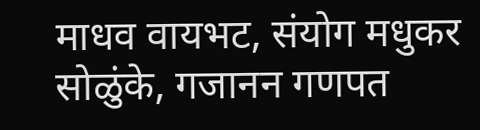माधव वायभट, संयोग मधुकर सोळुंके, गजानन गणपत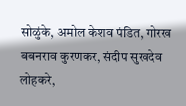सोळुंके, अमोल केशव पंडित, गोरख बबनराव कुरणकर, संदीप सुखदेव लोहकरे,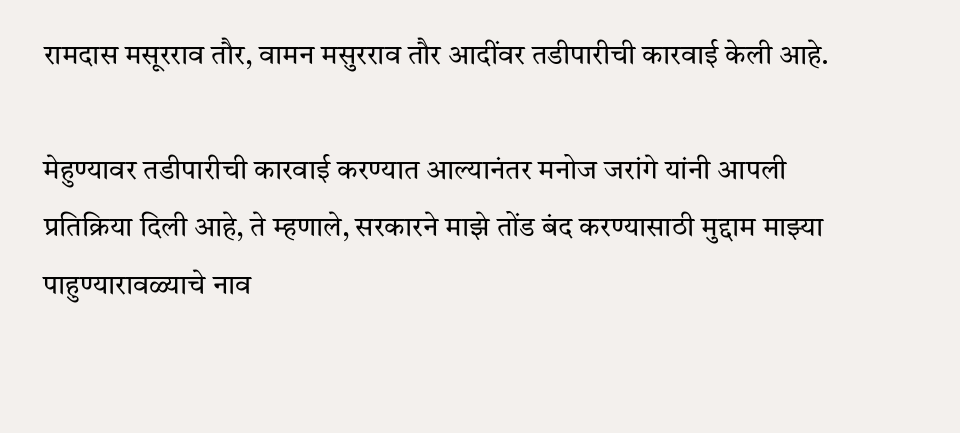रामदास मसूरराव तौर, वामन मसुरराव तौर आदींवर तडीपारीची कारवाई केली आहे.

मेहुण्यावर तडीपारीची कारवाई करण्यात आल्यानंतर मनोज जरांगे यांनी आपली प्रतिक्रिया दिली आहे, ते म्हणाले, सरकारने माझे तोंड बंद करण्यासाठी मुद्दाम माझ्या पाहुण्यारावळ्याचे नाव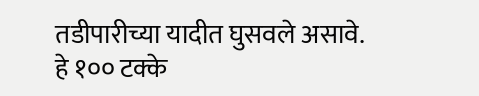तडीपारीच्या यादीत घुसवले असावे. हे १०० टक्के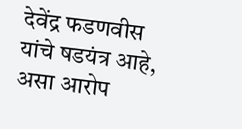देवेंद्र फडणवीस यांचे षडयंत्र आहे, असा आरोप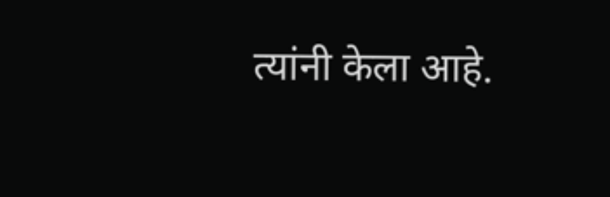त्यांनी केला आहे.